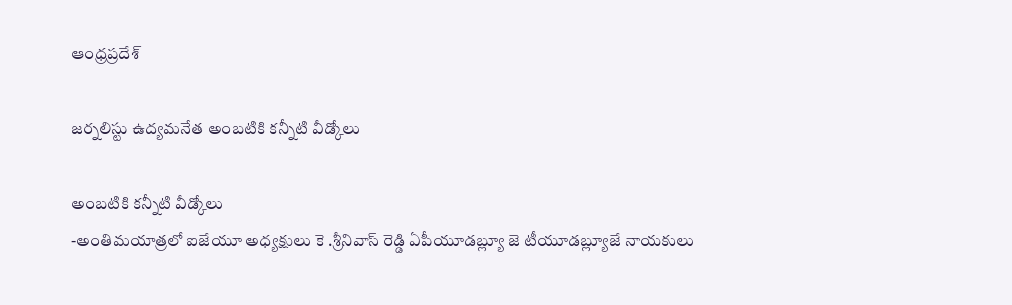ఆంధ్రప్రదేశ్

జర్నలిస్టు ఉద్యమనేత అంబటికి కన్నీటి వీడ్కోలు

అంబటికి కన్నీటి వీడ్కోలు
-అంతిమయాత్రలో ఐజేయూ అధ్యక్షులు కె .శ్రీనివాస్ రెడ్డి ఏపీయూడబ్ల్యూ జె టీయూడబ్ల్యూజే నాయకులు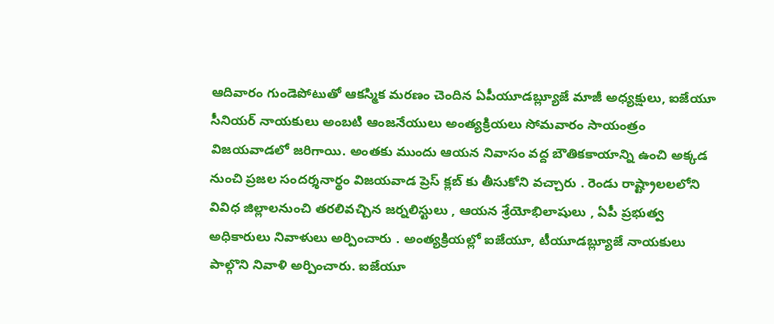ఆదివారం గుండెపోటుతో ఆకస్మిక మరణం చెందిన ఏపీయూడబ్ల్యూజే మాజీ అధ్యక్షులు, ఐజేయూ సీనియర్ నాయకులు అంబటి ఆంజనేయులు అంత్యక్రియలు సోమవారం సాయంత్రం విజయవాడలో జరిగాయి. అంతకు ముందు ఆయన నివాసం వద్ద బౌతికకాయాన్ని ఉంచి అక్కడ నుంచి ప్రజల సందర్శనార్థం విజయవాడ ప్రెస్ క్లబ్ కు తీసుకోని వచ్చారు . రెండు రాష్ట్రాలలలోని వివిధ జిల్లాలనుంచి తరలివచ్చిన జర్నలిస్టులు , ఆయన శ్రేయోభిలాషులు , ఏపీ ప్రభుత్వ అధికారులు నివాళులు అర్పించారు . అంత్యక్రియల్లో ఐజేయూ, టీయూడబ్ల్యూజే నాయకులు పాల్గొని నివాళి అర్పించారు. ఐజేయూ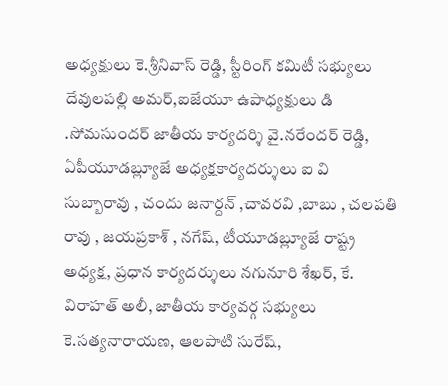అధ్యక్షులు కె.శ్రీనివాస్ రెడ్డి, స్టీరింగ్ కమిటీ సభ్యులు దేవులపల్లి అమర్,ఐజేయూ ఉపాధ్యక్షులు డి .సోమసుందర్ జాతీయ కార్యదర్శి వై.నరేందర్ రెడ్డి, ఏపీయూడబ్ల్యూజే అధ్యక్షకార్యదర్శులు ఐ వి సుబ్బారావు , చందు జనార్దన్ ,చావరవి ,బాబు , చలపతి రావు , జయప్రకాశ్ , నగేష్, టీయూడబ్ల్యూజే రాష్ట్ర అధ్యక్ష, ప్రధాన కార్యదర్శులు నగునూరి శేఖర్, కే. విరాహత్ అలీ, జాతీయ కార్యవర్గ సభ్యులు కె.సత్యనారాయణ, ఆలపాటి సురేష్,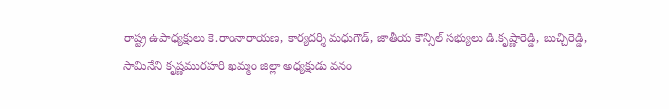రాష్ట్ర ఉపాధ్యక్షులు కె.రాంనారాయణ, కార్యదర్శి మధుగౌడ్, జాతీయ కౌన్సిల్ సభ్యులు డి.కృష్ణారెడ్డి, బుచ్చిరెడ్డి, సామినేని కృష్ణమురహరి ఖమ్మం జిల్లా అధ్యక్షుడు వనం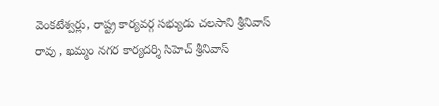వెంకటేశ్వర్లు, రాష్ట్ర కార్యవర్గ సభ్యుడు చలసాని శ్రీనివాస్ రావు , ఖమ్మం నగర కార్యదర్శి సిహెచ్ శ్రీనివాస్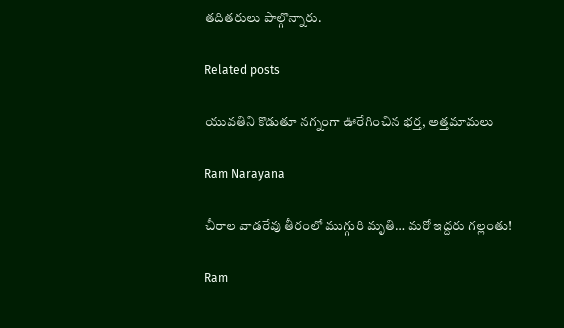తదితరులు పాల్గొన్నారు.

Related posts

యువతిని కొడుతూ నగ్నంగా ఊరేగించిన భర్త, అత్తమామలు

Ram Narayana

చీరాల వాడరేవు తీరంలో ముగ్గురి మృతి… మరో ఇద్దరు గల్లంతు!

Ram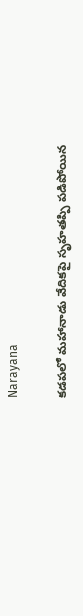Narayana

కడపలో మహానాడు వేదికపై సృహతప్పి పడిపోయిన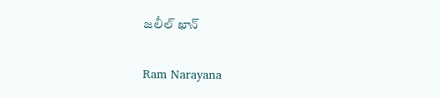జలీల్ ఖాన్

Ram Narayana